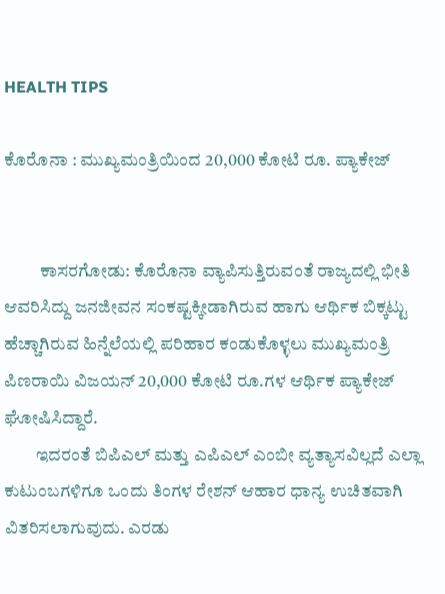HEALTH TIPS

ಕೊರೊನಾ : ಮುಖ್ಯಮಂತ್ರಿಯಿಂದ 20,000 ಕೋಟಿ ರೂ. ಪ್ಯಾಕೇಜ್


          ಕಾಸರಗೋಡು: ಕೊರೊನಾ ವ್ಯಾಪಿಸುತ್ತಿರುವಂತೆ ರಾಜ್ಯದಲ್ಲಿ ಭೀತಿ ಆವರಿಸಿದ್ದು ಜನಜೀವನ ಸಂಕಷ್ಟಕ್ಕೀಡಾಗಿರುವ ಹಾಗು ಆರ್ಥಿಕ ಬಿಕ್ಕಟ್ಟು ಹೆಚ್ಚಾಗಿರುವ ಹಿನ್ನೆಲೆಯಲ್ಲಿ ಪರಿಹಾರ ಕಂಡುಕೊಳ್ಳಲು ಮುಖ್ಯಮಂತ್ರಿ ಪಿಣರಾಯಿ ವಿಜಯನ್ 20,000 ಕೋಟಿ ರೂ.ಗಳ ಆರ್ಥಿಕ ಪ್ಯಾಕೇಜ್ ಘೋಷಿಸಿದ್ದಾರೆ.
         ಇದರಂತೆ ಬಿಪಿಎಲ್ ಮತ್ತು ಎಪಿಎಲ್ ಎಂಬೀ ವ್ಯತ್ಯಾಸವಿಲ್ಲದೆ ಎಲ್ಲಾ ಕುಟುಂಬಗಳಿಗೂ ಒಂದು ತಿಂಗಳ ರೇಶನ್ ಆಹಾರ ಧಾನ್ಯ ಉಚಿತವಾಗಿ ವಿತರಿಸಲಾಗುವುದು. ಎರಡು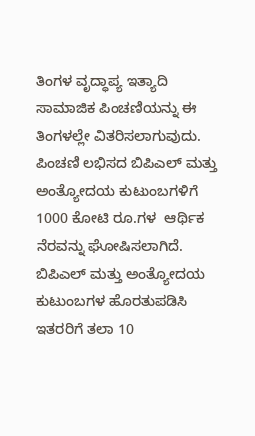ತಿಂಗಳ ವೃದ್ಧಾಪ್ಯ ಇತ್ಯಾದಿ ಸಾಮಾಜಿಕ ಪಿಂಚಣಿಯನ್ನು ಈ ತಿಂಗಳಲ್ಲೇ ವಿತರಿಸಲಾಗುವುದು. ಪಿಂಚಣಿ ಲಭಿಸದ ಬಿಪಿಎಲ್ ಮತ್ತು ಅಂತ್ಯೋದಯ ಕುಟುಂಬಗಳಿಗೆ 1000 ಕೋಟಿ ರೂ.ಗಳ  ಆರ್ಥಿಕ ನೆರವನ್ನು ಘೋಷಿಸಲಾಗಿದೆ. ಬಿಪಿಎಲ್ ಮತ್ತು ಅಂತ್ಯೋದಯ ಕುಟುಂಬಗಳ ಹೊರತುಪಡಿಸಿ ಇತರರಿಗೆ ತಲಾ 10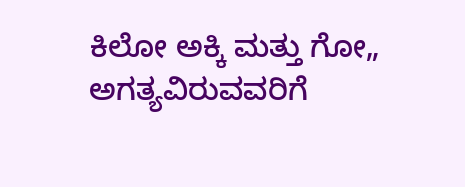ಕಿಲೋ ಅಕ್ಕಿ ಮತ್ತು ಗೋ„ ಅಗತ್ಯವಿರುವವರಿಗೆ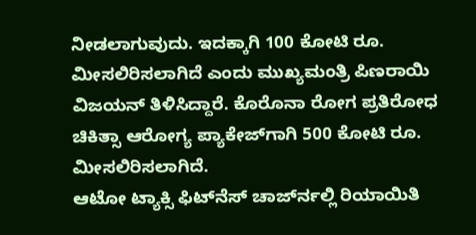ನೀಡಲಾಗುವುದು. ಇದಕ್ಕಾಗಿ 100 ಕೋಟಿ ರೂ. ಮೀಸಲಿರಿಸಲಾಗಿದೆ ಎಂದು ಮುಖ್ಯಮಂತ್ರಿ ಪಿಣರಾಯಿ ವಿಜಯನ್ ತಿಳಿಸಿದ್ದಾರೆ. ಕೊರೊನಾ ರೋಗ ಪ್ರತಿರೋಧ ಚಿಕಿತ್ಸಾ ಆರೋಗ್ಯ ಪ್ಯಾಕೇಜ್‍ಗಾಗಿ 500 ಕೋಟಿ ರೂ. ಮೀಸಲಿರಿಸಲಾಗಿದೆ.
ಆಟೋ ಟ್ಯಾಕ್ಸಿ ಫಿಟ್‍ನೆಸ್ ಚಾರ್ಜ್‍ನಲ್ಲಿ ರಿಯಾಯಿತಿ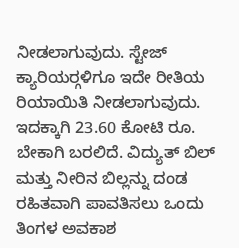ನೀಡಲಾಗುವುದು. ಸ್ಟೇಜ್ ಕ್ಯಾರಿಯರ್‍ಗಳಿಗೂ ಇದೇ ರೀತಿಯ ರಿಯಾಯಿತಿ ನೀಡಲಾಗುವುದು. ಇದಕ್ಕಾಗಿ 23.60 ಕೋಟಿ ರೂ. ಬೇಕಾಗಿ ಬರಲಿದೆ. ವಿದ್ಯುತ್ ಬಿಲ್ ಮತ್ತು ನೀರಿನ ಬಿಲ್ಲನ್ನು ದಂಡ ರಹಿತವಾಗಿ ಪಾವತಿಸಲು ಒಂದು ತಿಂಗಳ ಅವಕಾಶ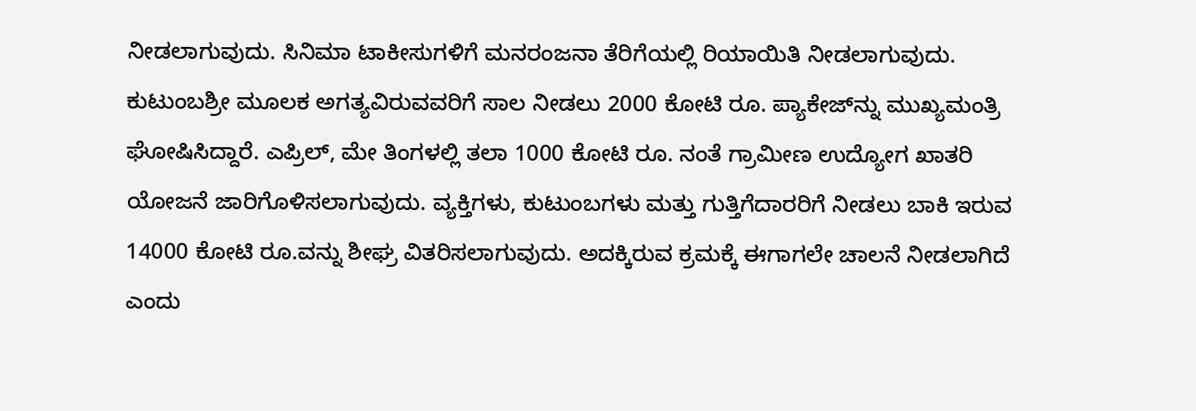ನೀಡಲಾಗುವುದು. ಸಿನಿಮಾ ಟಾಕೀಸುಗಳಿಗೆ ಮನರಂಜನಾ ತೆರಿಗೆಯಲ್ಲಿ ರಿಯಾಯಿತಿ ನೀಡಲಾಗುವುದು. ಕುಟುಂಬಶ್ರೀ ಮೂಲಕ ಅಗತ್ಯವಿರುವವರಿಗೆ ಸಾಲ ನೀಡಲು 2000 ಕೋಟಿ ರೂ. ಪ್ಯಾಕೇಜ್‍ನ್ನು ಮುಖ್ಯಮಂತ್ರಿ ಘೋಷಿಸಿದ್ದಾರೆ. ಎಪ್ರಿಲ್, ಮೇ ತಿಂಗಳಲ್ಲಿ ತಲಾ 1000 ಕೋಟಿ ರೂ. ನಂತೆ ಗ್ರಾಮೀಣ ಉದ್ಯೋಗ ಖಾತರಿ ಯೋಜನೆ ಜಾರಿಗೊಳಿಸಲಾಗುವುದು. ವ್ಯಕ್ತಿಗಳು, ಕುಟುಂಬಗಳು ಮತ್ತು ಗುತ್ತಿಗೆದಾರರಿಗೆ ನೀಡಲು ಬಾಕಿ ಇರುವ 14000 ಕೋಟಿ ರೂ.ವನ್ನು ಶೀಘ್ರ ವಿತರಿಸಲಾಗುವುದು. ಅದಕ್ಕಿರುವ ಕ್ರಮಕ್ಕೆ ಈಗಾಗಲೇ ಚಾಲನೆ ನೀಡಲಾಗಿದೆ ಎಂದು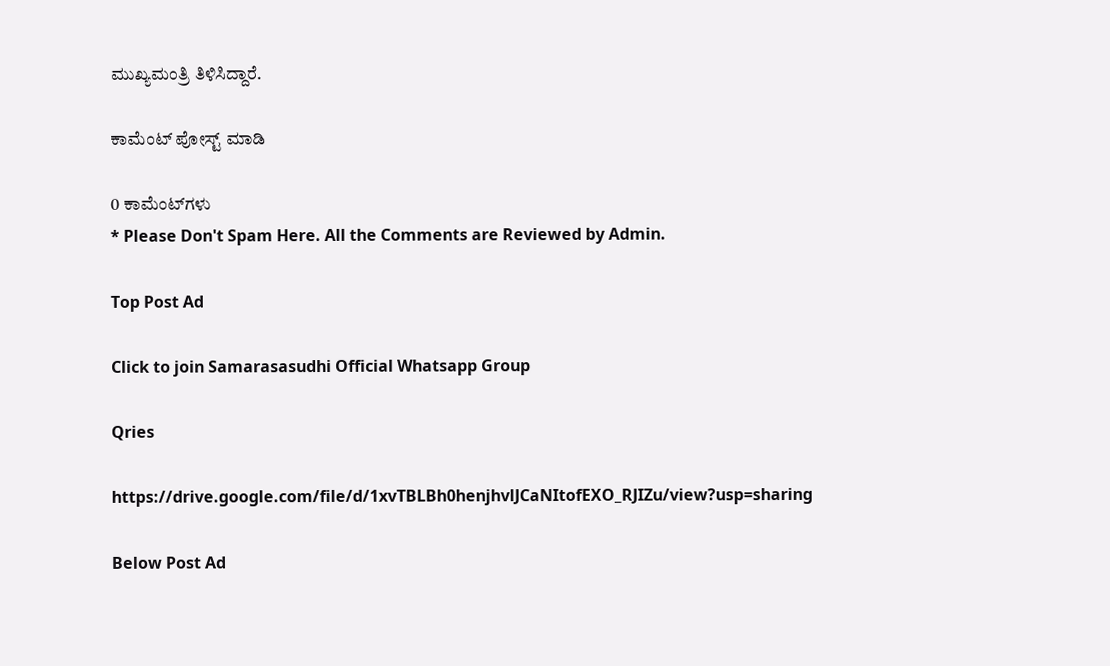ಮುಖ್ಯಮಂತ್ರಿ ತಿಳಿಸಿದ್ದಾರೆ.

ಕಾಮೆಂಟ್‌‌ ಪೋಸ್ಟ್‌ ಮಾಡಿ

0 ಕಾಮೆಂಟ್‌ಗಳು
* Please Don't Spam Here. All the Comments are Reviewed by Admin.

Top Post Ad

Click to join Samarasasudhi Official Whatsapp Group

Qries

https://drive.google.com/file/d/1xvTBLBh0henjhvlJCaNItofEXO_RJIZu/view?usp=sharing

Below Post Ad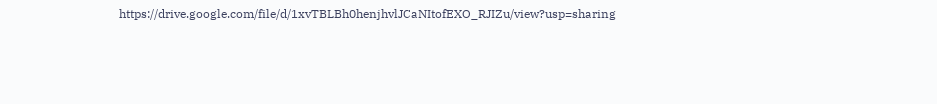https://drive.google.com/file/d/1xvTBLBh0henjhvlJCaNItofEXO_RJIZu/view?usp=sharing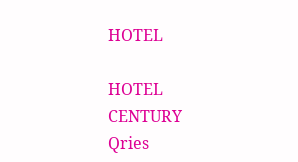HOTEL

HOTEL
CENTURY
Qries